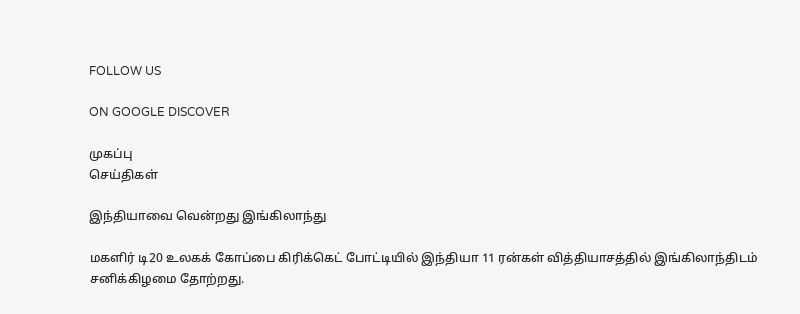FOLLOW US

ON GOOGLE DISCOVER

முகப்பு
செய்திகள்

இந்தியாவை வென்றது இங்கிலாந்து

மகளிர் டி20 உலகக் கோப்பை கிரிக்கெட் போட்டியில் இந்தியா 11 ரன்கள் வித்தியாசத்தில் இங்கிலாந்திடம் சனிக்கிழமை தோற்றது.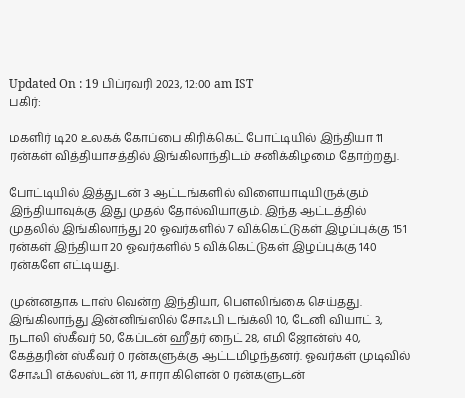Updated On : 19 பிப்ரவரி 2023, 12:00 am IST
பகிர்:

மகளிர் டி20 உலகக் கோப்பை கிரிக்கெட் போட்டியில் இந்தியா 11 ரன்கள் வித்தியாசத்தில் இங்கிலாந்திடம் சனிக்கிழமை தோற்றது.

போட்டியில் இத்துடன் 3 ஆட்டங்களில் விளையாடியிருக்கும் இந்தியாவுக்கு இது முதல் தோல்வியாகும். இந்த ஆட்டத்தில் முதலில் இங்கிலாந்து 20 ஓவர்களில் 7 விக்கெட்டுகள் இழப்புக்கு 151 ரன்கள் இந்தியா 20 ஓவர்களில் 5 விக்கெட்டுகள் இழப்புக்கு 140 ரன்களே எட்டியது.

முன்னதாக டாஸ் வென்ற இந்தியா, பௌலிங்கை செய்தது. இங்கிலாந்து இன்னிங்ஸில் சோஃபி டங்க்லி 10, டேனி வியாட் 3, நடாலி ஸ்கீவர் 50, கேப்டன் ஹீதர் நைட் 28, எமி ஜோன்ஸ் 40, கேத்தரின் ஸ்கீவர் 0 ரன்களுக்கு ஆட்டமிழந்தனர். ஓவர்கள் முடிவில் சோஃபி எக்லஸ்டன் 11, சாரா கிளென் 0 ரன்களுடன்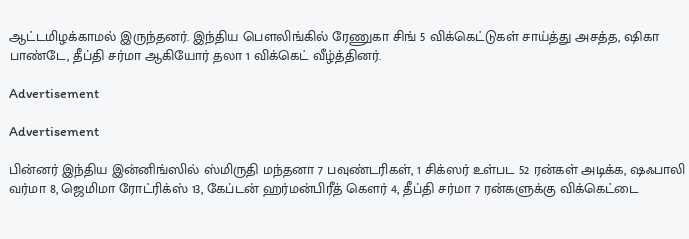ஆட்டமிழக்காமல் இருந்தனர். இந்திய பௌலிங்கில் ரேணுகா சிங் 5 விக்கெட்டுகள் சாய்த்து அசத்த, ஷிகா பாண்டே, தீப்தி சர்மா ஆகியோர் தலா 1 விக்கெட் வீழ்த்தினர்.

Advertisement

Advertisement

பின்னர் இந்திய இன்னிங்ஸில் ஸ்மிருதி மந்தனா 7 பவுண்டரிகள், 1 சிக்ஸர் உள்பட 52 ரன்கள் அடிக்க, ஷஃபாலி வர்மா 8, ஜெமிமா ரோட்ரிக்ஸ் 13, கேப்டன் ஹர்மன்பிரீத் கௌர் 4, தீப்தி சர்மா 7 ரன்களுக்கு விக்கெட்டை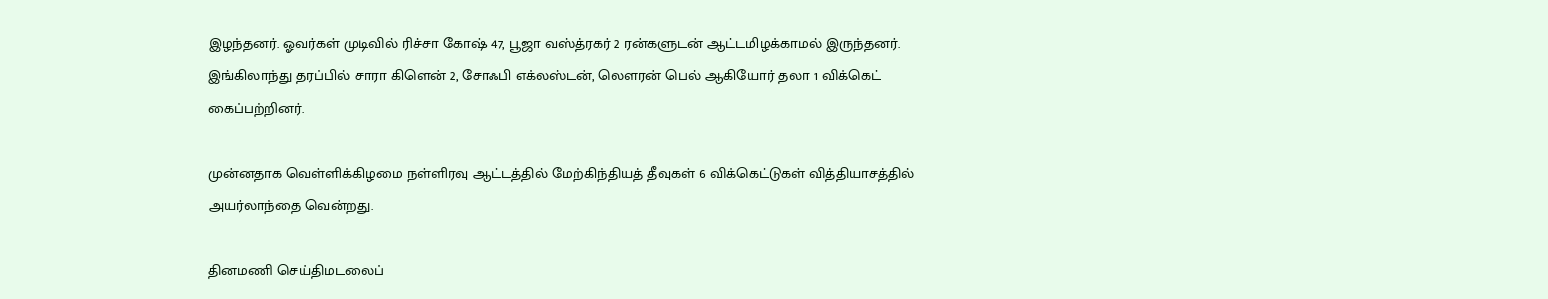இழந்தனர். ஓவர்கள் முடிவில் ரிச்சா கோஷ் 47, பூஜா வஸ்த்ரகர் 2 ரன்களுடன் ஆட்டமிழக்காமல் இருந்தனர். இங்கிலாந்து தரப்பில் சாரா கிளென் 2, சோஃபி எக்லஸ்டன், லௌரன் பெல் ஆகியோர் தலா 1 விக்கெட் கைப்பற்றினர்.

முன்னதாக வெள்ளிக்கிழமை நள்ளிரவு ஆட்டத்தில் மேற்கிந்தியத் தீவுகள் 6 விக்கெட்டுகள் வித்தியாசத்தில் அயர்லாந்தை வென்றது.

தினமணி செய்திமடலைப்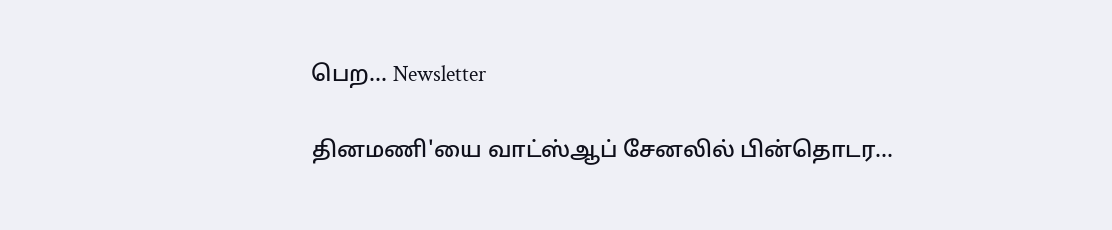பெற... Newsletter

தினமணி'யை வாட்ஸ்ஆப் சேனலில் பின்தொடர...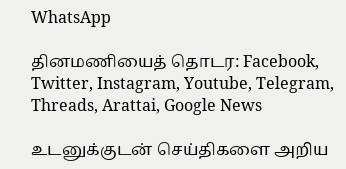WhatsApp

தினமணியைத் தொடர: Facebook, Twitter, Instagram, Youtube, Telegram, Threads, Arattai, Google News

உடனுக்குடன் செய்திகளை அறிய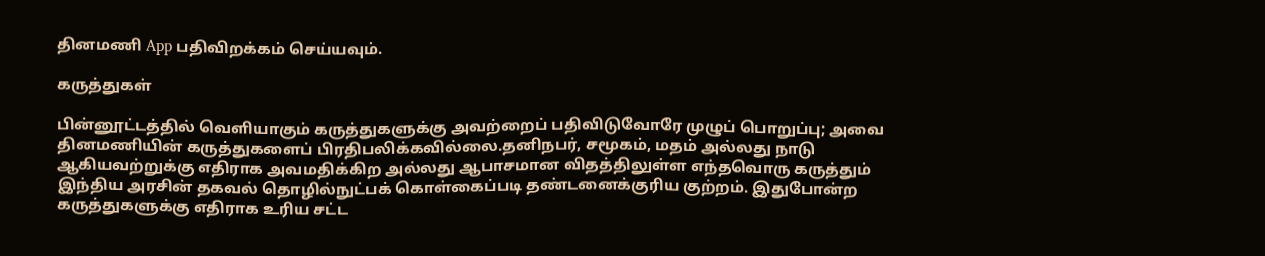தினமணி App பதிவிறக்கம் செய்யவும்.

கருத்துகள்

பின்னூட்டத்தில் வெளியாகும் கருத்துகளுக்கு அவற்றைப் பதிவிடுவோரே முழுப் பொறுப்பு; அவை தினமணியின் கருத்துகளைப் பிரதிபலிக்கவில்லை.தனிநபர், சமூகம், மதம் அல்லது நாடு ஆகியவற்றுக்கு எதிராக அவமதிக்கிற அல்லது ஆபாசமான விதத்திலுள்ள எந்தவொரு கருத்தும் இந்திய அரசின் தகவல் தொழில்நுட்பக் கொள்கைப்படி தண்டனைக்குரிய குற்றம். இதுபோன்ற கருத்துகளுக்கு எதிராக உரிய சட்ட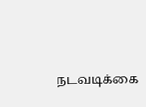நடவடிக்கை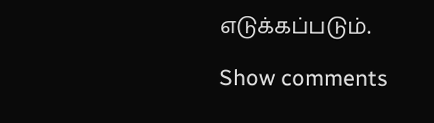எடுக்கப்படும்.

Show comments